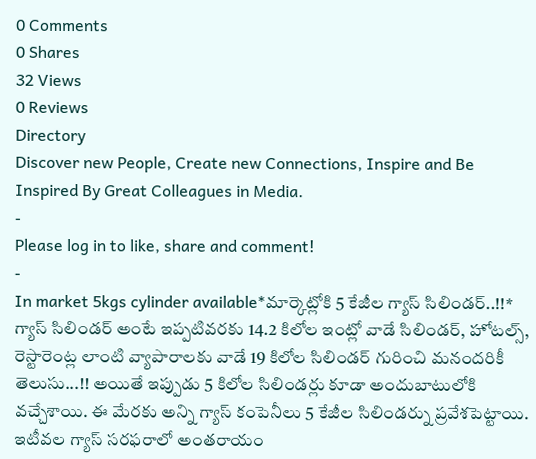0 Comments
0 Shares
32 Views
0 Reviews
Directory
Discover new People, Create new Connections, Inspire and Be Inspired By Great Colleagues in Media.
-
Please log in to like, share and comment!
-
In market 5kgs cylinder available*మార్కెట్లోకి 5 కేజీల గ్యాస్ సిలిండర్..!!* గ్యాస్ సిలిండర్ అంటే ఇప్పటివరకు 14.2 కిలోల ఇంట్లో వాడే సిలిండర్, హోటల్స్, రెస్టారెంట్ల లాంటి వ్యాపారాలకు వాడే 19 కిలోల సిలిండర్ గురించి మనందరికీ తెలుసు...!! అయితే ఇప్పుడు 5 కిలోల సిలిండర్లు కూడా అందుబాటులోకి వచ్చేశాయి. ఈ మేరకు అన్ని గ్యాస్ కంపెనీలు 5 కేజీల సిలిండర్ను ప్రవేశపెట్టాయి. ఇటీవల గ్యాస్ సరఫరాలో అంతరాయం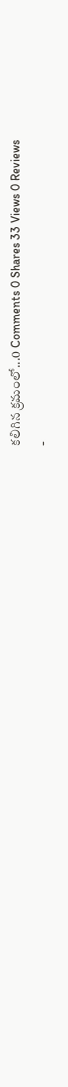కలిగిన క్రమంలో...0 Comments 0 Shares 33 Views 0 Reviews
-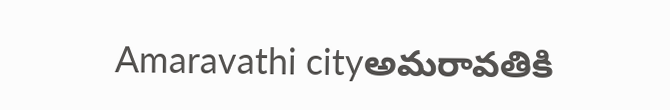Amaravathi cityఅమరావతికి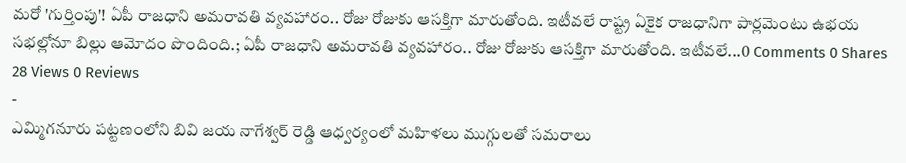మరో 'గుర్తింపు'! ఏపీ రాజధాని అమరావతి వ్యవహారం.. రోజు రోజుకు ఆసక్తిగా మారుతోంది. ఇటీవలే రాష్ట్ర ఏకైక రాజధానిగా పార్లమెంటు ఉభయ సభల్లోనూ బిల్లు ఆమోదం పొందింది.; ఏపీ రాజధాని అమరావతి వ్యవహారం.. రోజు రోజుకు ఆసక్తిగా మారుతోంది. ఇటీవలే...0 Comments 0 Shares 28 Views 0 Reviews
-
ఎమ్మిగనూరు పట్టణంలోని బివి జయ నాగేశ్వర్ రెడ్డి ఆధ్వర్యంలో మహిళలు ముగ్గులతో సమరాలు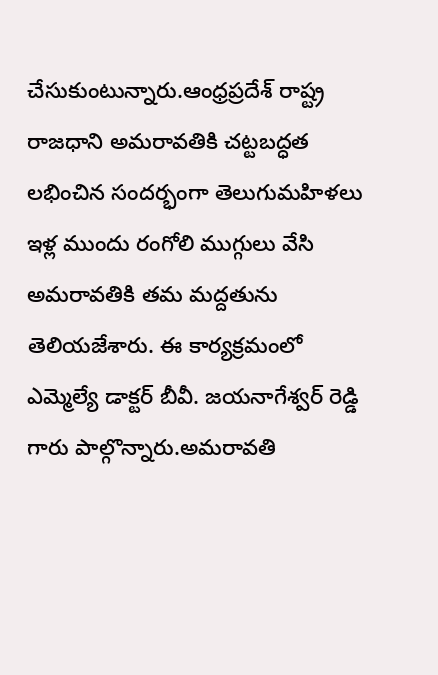చేసుకుంటున్నారు.ఆంధ్రప్రదేశ్ రాష్ట్ర రాజధాని అమరావతికి చట్టబద్ధత లభించిన సందర్భంగా తెలుగుమహిళలు ఇళ్ల ముందు రంగోలి ముగ్గులు వేసి అమరావతికి తమ మద్దతును తెలియజేశారు. ఈ కార్యక్రమంలో ఎమ్మెల్యే డాక్టర్ బీవీ. జయనాగేశ్వర్ రెడ్డి గారు పాల్గొన్నారు.అమరావతి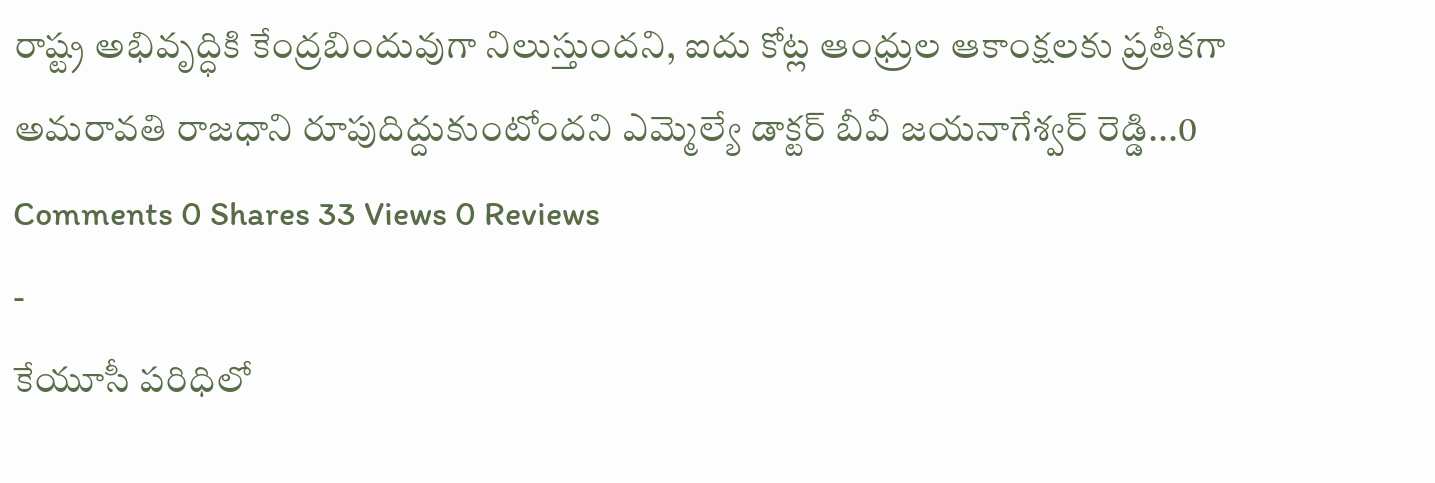రాష్ట్ర అభివృద్ధికి కేంద్రబిందువుగా నిలుస్తుందని, ఐదు కోట్ల ఆంధ్రుల ఆకాంక్షలకు ప్రతీకగా అమరావతి రాజధాని రూపుదిద్దుకుంటోందని ఎమ్మెల్యే డాక్టర్ బీవీ జయనాగేశ్వర్ రెడ్డి...0 Comments 0 Shares 33 Views 0 Reviews
-
కేయూసీ పరిధిలో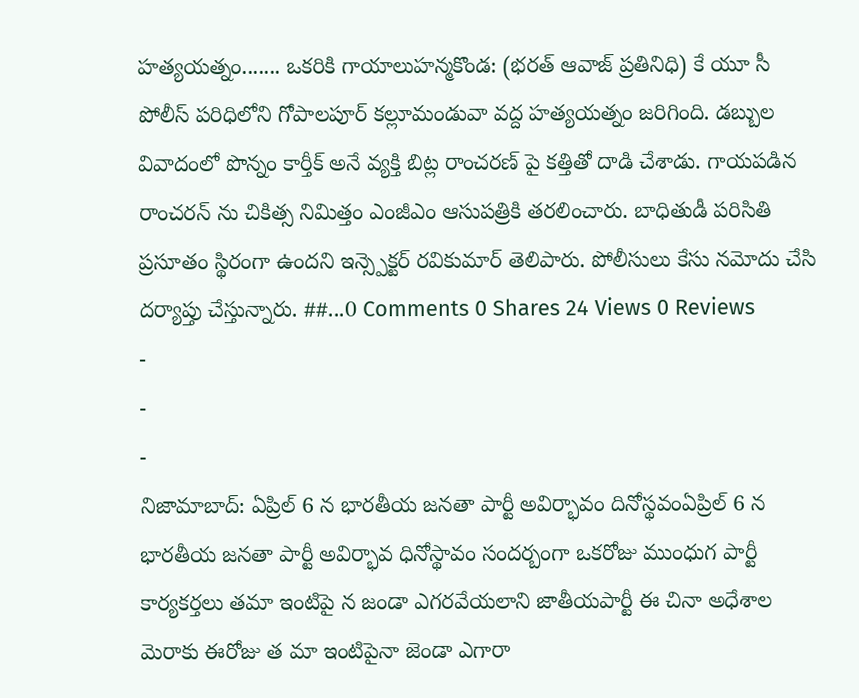హత్యయత్నం....... ఒకరికి గాయాలుహన్మకొండ: (భరత్ ఆవాజ్ ప్రతినిధి) కే యూ సీ పోలీస్ పరిధిలోని గోపాలపూర్ కల్లూమండువా వద్ద హత్యయత్నం జరిగింది. డబ్బుల వివాదంలో పొన్నం కార్తీక్ అనే వ్యక్తి బిట్ల రాంచరణ్ పై కత్తితో దాడి చేశాడు. గాయపడిన రాంచరన్ ను చికిత్స నిమిత్తం ఎంజీఎం ఆసుపత్రికి తరలించారు. బాధితుడీ పరిసితి ప్రసూతం స్థిరంగా ఉందని ఇన్స్పెక్టర్ రవికుమార్ తెలిపారు. పోలీసులు కేసు నమోదు చేసి దర్యాప్తు చేస్తున్నారు. ##...0 Comments 0 Shares 24 Views 0 Reviews
-
-
-
నిజామాబాద్: ఏప్రిల్ 6 న భారతీయ జనతా పార్టీ అవిర్భావం దినోస్థవంఏప్రిల్ 6 న భారతీయ జనతా పార్టీ అవిర్భావ ధినోస్థావం సందర్బంగా ఒకరోజు ముంధుగ పార్టీ కార్యకర్తలు తమా ఇంటిపై న జండా ఎగరవేయలాని జాతీయపార్టీ ఈ చినా అధేశాల మెరాకు ఈరోజు త మా ఇంటిపైనా జెండా ఎగారా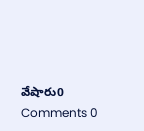వేషారు0 Comments 0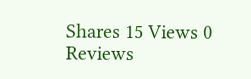Shares 15 Views 0 Reviews